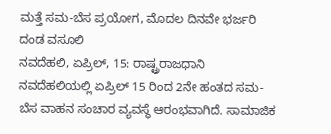ಮತ್ತೆ ಸಮ-ಬೆಸ ಪ್ರಯೋಗ, ಮೊದಲ ದಿನವೇ ಭರ್ಜರಿ ದಂಡ ವಸೂಲಿ
ನವದೆಹಲಿ, ಏಪ್ರಿಲ್, 15: ರಾಷ್ಟ್ರರಾಜಧಾನಿ ನವದೆಹಲಿಯಲ್ಲಿ ಏಪ್ರಿಲ್ 15 ರಿಂದ 2ನೇ ಹಂತದ ಸಮ-ಬೆಸ ವಾಹನ ಸಂಚಾರ ವ್ಯವಸ್ಥೆ ಆರಂಭವಾಗಿದೆ. ಸಾಮಾಜಿಕ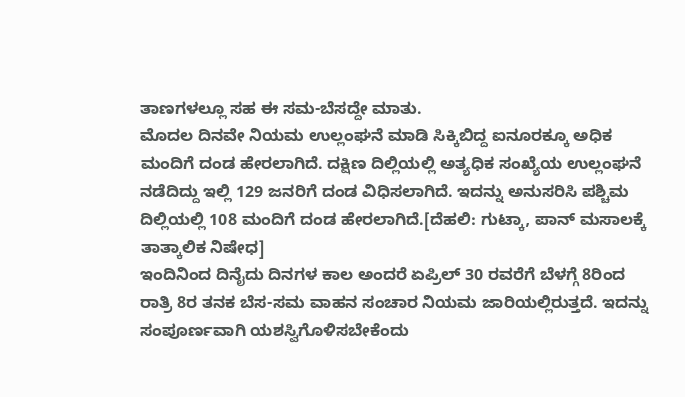ತಾಣಗಳಲ್ಲೂ ಸಹ ಈ ಸಮ-ಬೆಸದ್ದೇ ಮಾತು.
ಮೊದಲ ದಿನವೇ ನಿಯಮ ಉಲ್ಲಂಘನೆ ಮಾಡಿ ಸಿಕ್ಕಿಬಿದ್ದ ಐನೂರಕ್ಕೂ ಅಧಿಕ ಮಂದಿಗೆ ದಂಡ ಹೇರಲಾಗಿದೆ. ದಕ್ಷಿಣ ದಿಲ್ಲಿಯಲ್ಲಿ ಅತ್ಯಧಿಕ ಸಂಖ್ಯೆಯ ಉಲ್ಲಂಘನೆ ನಡೆದಿದ್ದು ಇಲ್ಲಿ 129 ಜನರಿಗೆ ದಂಡ ವಿಧಿಸಲಾಗಿದೆ. ಇದನ್ನು ಅನುಸರಿಸಿ ಪಶ್ಚಿಮ ದಿಲ್ಲಿಯಲ್ಲಿ 108 ಮಂದಿಗೆ ದಂಡ ಹೇರಲಾಗಿದೆ.[ದೆಹಲಿ: ಗುಟ್ಕಾ, ಪಾನ್ ಮಸಾಲಕ್ಕೆ ತಾತ್ಕಾಲಿಕ ನಿಷೇಧ]
ಇಂದಿನಿಂದ ದಿನೈದು ದಿನಗಳ ಕಾಲ ಅಂದರೆ ಏಪ್ರಿಲ್ 30 ರವರೆಗೆ ಬೆಳಗ್ಗೆ 8ರಿಂದ ರಾತ್ರಿ 8ರ ತನಕ ಬೆಸ-ಸಮ ವಾಹನ ಸಂಚಾರ ನಿಯಮ ಜಾರಿಯಲ್ಲಿರುತ್ತದೆ. ಇದನ್ನು ಸಂಪೂರ್ಣವಾಗಿ ಯಶಸ್ವಿಗೊಳಿಸಬೇಕೆಂದು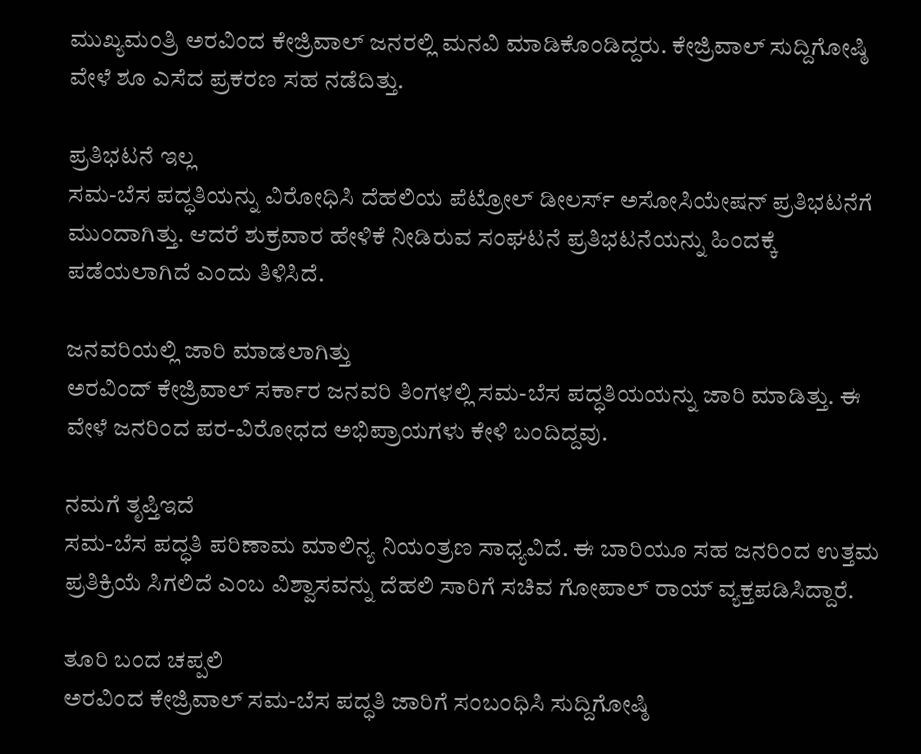ಮುಖ್ಯಮಂತ್ರಿ ಅರವಿಂದ ಕೇಜ್ರಿವಾಲ್ ಜನರಲ್ಲಿ ಮನವಿ ಮಾಡಿಕೊಂಡಿದ್ದರು. ಕೇಜ್ರಿವಾಲ್ ಸುದ್ದಿಗೋಷ್ಠಿ ವೇಳೆ ಶೂ ಎಸೆದ ಪ್ರಕರಣ ಸಹ ನಡೆದಿತ್ತು.

ಪ್ರತಿಭಟನೆ ಇಲ್ಲ
ಸಮ-ಬೆಸ ಪದ್ಧತಿಯನ್ನು ವಿರೋಧಿಸಿ ದೆಹಲಿಯ ಪೆಟ್ರೋಲ್ ಡೀಲರ್ಸ್ ಅಸೋಸಿಯೇಷನ್ ಪ್ರತಿಭಟನೆಗೆ ಮುಂದಾಗಿತ್ತು. ಆದರೆ ಶುಕ್ರವಾರ ಹೇಳಿಕೆ ನೀಡಿರುವ ಸಂಘಟನೆ ಪ್ರತಿಭಟನೆಯನ್ನು ಹಿಂದಕ್ಕೆ ಪಡೆಯಲಾಗಿದೆ ಎಂದು ತಿಳಿಸಿದೆ.

ಜನವರಿಯಲ್ಲಿ ಜಾರಿ ಮಾಡಲಾಗಿತ್ತು
ಅರವಿಂದ್ ಕೇಜ್ರಿವಾಲ್ ಸರ್ಕಾರ ಜನವರಿ ತಿಂಗಳಲ್ಲಿ ಸಮ-ಬೆಸ ಪದ್ಧತಿಯಯನ್ನು ಜಾರಿ ಮಾಡಿತ್ತು. ಈ ವೇಳೆ ಜನರಿಂದ ಪರ-ವಿರೋಧದ ಅಭಿಪ್ರಾಯಗಳು ಕೇಳಿ ಬಂದಿದ್ದವು.

ನಮಗೆ ತೃಪ್ತಿಇದೆ
ಸಮ-ಬೆಸ ಪದ್ಧತಿ ಪರಿಣಾಮ ಮಾಲಿನ್ಯ ನಿಯಂತ್ರಣ ಸಾಧ್ಯವಿದೆ. ಈ ಬಾರಿಯೂ ಸಹ ಜನರಿಂದ ಉತ್ತಮ ಪ್ರತಿಕ್ರಿಯೆ ಸಿಗಲಿದೆ ಎಂಬ ವಿಶ್ವಾಸವನ್ನು ದೆಹಲಿ ಸಾರಿಗೆ ಸಚಿವ ಗೋಪಾಲ್ ರಾಯ್ ವ್ಯಕ್ತಪಡಿಸಿದ್ದಾರೆ.

ತೂರಿ ಬಂದ ಚಪ್ಪಲಿ
ಅರವಿಂದ ಕೇಜ್ರಿವಾಲ್ ಸಮ-ಬೆಸ ಪದ್ಧತಿ ಜಾರಿಗೆ ಸಂಬಂಧಿಸಿ ಸುದ್ದಿಗೋಷ್ಠಿ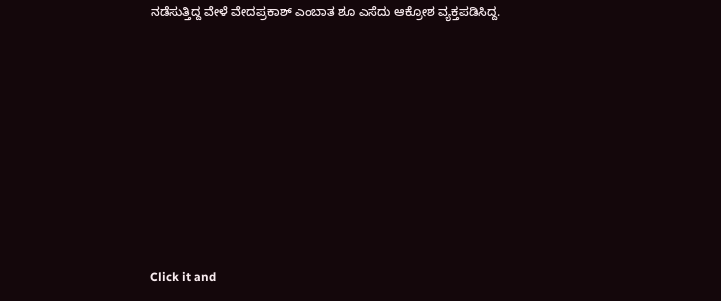ನಡೆಸುತ್ತಿದ್ದ ವೇಳೆ ವೇದಪ್ರಕಾಶ್ ಎಂಬಾತ ಶೂ ಎಸೆದು ಆಕ್ರೋಶ ವ್ಯಕ್ತಪಡಿಸಿದ್ದ.












Click it and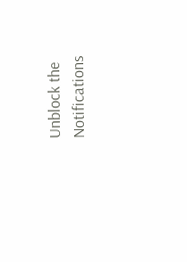Unblock the Notifications